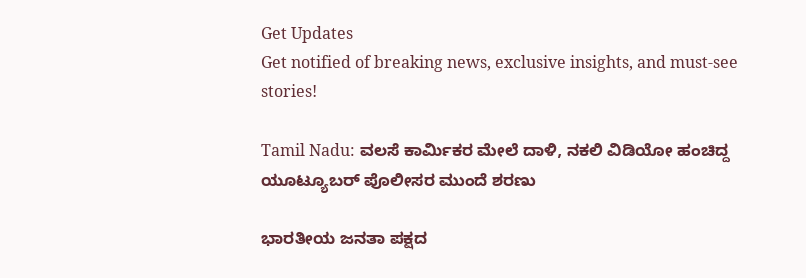Get Updates
Get notified of breaking news, exclusive insights, and must-see stories!

Tamil Nadu: ವಲಸೆ ಕಾರ್ಮಿಕರ ಮೇಲೆ ದಾಳಿ, ನಕಲಿ ವಿಡಿಯೋ ಹಂಚಿದ್ದ ಯೂಟ್ಯೂಬರ್ ಪೊಲೀಸರ ಮುಂದೆ ಶರಣು

ಭಾರತೀಯ ಜನತಾ ಪಕ್ಷದ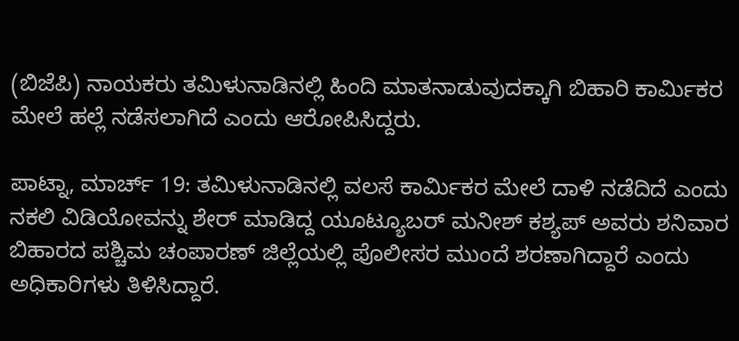(ಬಿಜೆಪಿ) ನಾಯಕರು ತಮಿಳುನಾಡಿನಲ್ಲಿ ಹಿಂದಿ ಮಾತನಾಡುವುದಕ್ಕಾಗಿ ಬಿಹಾರಿ ಕಾರ್ಮಿಕರ ಮೇಲೆ ಹಲ್ಲೆ ನಡೆಸಲಾಗಿದೆ ಎಂದು ಆರೋಪಿಸಿದ್ದರು.

ಪಾಟ್ನಾ, ಮಾರ್ಚ್ 19: ತಮಿಳುನಾಡಿನಲ್ಲಿ ವಲಸೆ ಕಾರ್ಮಿಕರ ಮೇಲೆ ದಾಳಿ ನಡೆದಿದೆ ಎಂದು ನಕಲಿ ವಿಡಿಯೋವನ್ನು ಶೇರ್ ಮಾಡಿದ್ದ ಯೂಟ್ಯೂಬರ್ ಮನೀಶ್ ಕಶ್ಯಪ್ ಅವರು ಶನಿವಾರ ಬಿಹಾರದ ಪಶ್ಚಿಮ ಚಂಪಾರಣ್ ಜಿಲ್ಲೆಯಲ್ಲಿ ಪೊಲೀಸರ ಮುಂದೆ ಶರಣಾಗಿದ್ದಾರೆ ಎಂದು ಅಧಿಕಾರಿಗಳು ತಿಳಿಸಿದ್ದಾರೆ.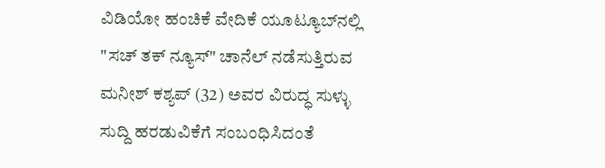ವಿಡಿಯೋ ಹಂಚಿಕೆ ವೇದಿಕೆ ಯೂಟ್ಯೂಬ್‌ನಲ್ಲಿ "ಸಚ್ ತಕ್ ನ್ಯೂಸ್" ಚಾನೆಲ್ ನಡೆಸುತ್ತಿರುವ ಮನೀಶ್ ಕಶ್ಯಪ್ (32) ಅವರ ವಿರುದ್ಧ ಸುಳ್ಳು ಸುದ್ದಿ ಹರಡುವಿಕೆಗೆ ಸಂಬಂಧಿಸಿದಂತೆ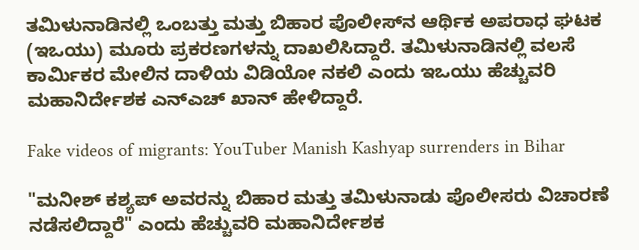ತಮಿಳುನಾಡಿನಲ್ಲಿ ಒಂಬತ್ತು ಮತ್ತು ಬಿಹಾರ ಪೊಲೀಸ್‌ನ ಆರ್ಥಿಕ ಅಪರಾಧ ಘಟಕ (ಇಒಯು) ಮೂರು ಪ್ರಕರಣಗಳನ್ನು ದಾಖಲಿಸಿದ್ದಾರೆ. ತಮಿಳುನಾಡಿನಲ್ಲಿ ವಲಸೆ ಕಾರ್ಮಿಕರ ಮೇಲಿನ ದಾಳಿಯ ವಿಡಿಯೋ ನಕಲಿ ಎಂದು ಇಒಯು ಹೆಚ್ಚುವರಿ ಮಹಾನಿರ್ದೇಶಕ ಎನ್‌ಎಚ್ ಖಾನ್ ಹೇಳಿದ್ದಾರೆ.

Fake videos of migrants: YouTuber Manish Kashyap surrenders in Bihar

"ಮನೀಶ್ ಕಶ್ಯಪ್ ಅವರನ್ನು ಬಿಹಾರ ಮತ್ತು ತಮಿಳುನಾಡು ಪೊಲೀಸರು ವಿಚಾರಣೆ ನಡೆಸಲಿದ್ದಾರೆ" ಎಂದು ಹೆಚ್ಚುವರಿ ಮಹಾನಿರ್ದೇಶಕ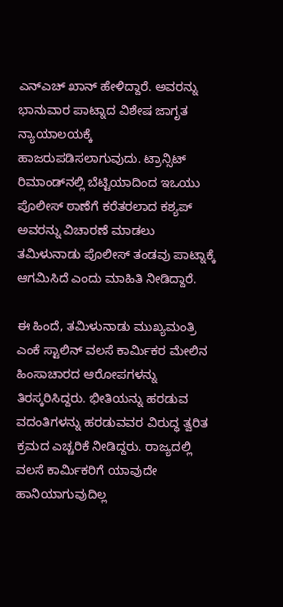ಎನ್‌ಎಚ್ ಖಾನ್ ಹೇಳಿದ್ದಾರೆ. ಅವರನ್ನು ಭಾನುವಾರ ಪಾಟ್ನಾದ ವಿಶೇಷ ಜಾಗೃತ ನ್ಯಾಯಾಲಯಕ್ಕೆ ಹಾಜರುಪಡಿಸಲಾಗುವುದು. ಟ್ರಾನ್ಸಿಟ್ ರಿಮಾಂಡ್‌ನಲ್ಲಿ ಬೆಟ್ಟಿಯಾದಿಂದ ಇಒಯು ಪೊಲೀಸ್ ಠಾಣೆಗೆ ಕರೆತರಲಾದ ಕಶ್ಯಪ್ ಅವರನ್ನು ವಿಚಾರಣೆ ಮಾಡಲು ತಮಿಳುನಾಡು ಪೊಲೀಸ್ ತಂಡವು ಪಾಟ್ನಾಕ್ಕೆ ಆಗಮಿಸಿದೆ ಎಂದು ಮಾಹಿತಿ ನೀಡಿದ್ದಾರೆ.

ಈ ಹಿಂದೆ, ತಮಿಳುನಾಡು ಮುಖ್ಯಮಂತ್ರಿ ಎಂಕೆ ಸ್ಟಾಲಿನ್ ವಲಸೆ ಕಾರ್ಮಿಕರ ಮೇಲಿನ ಹಿಂಸಾಚಾರದ ಆರೋಪಗಳನ್ನು ತಿರಸ್ಕರಿಸಿದ್ದರು. ಭೀತಿಯನ್ನು ಹರಡುವ ವದಂತಿಗಳನ್ನು ಹರಡುವವರ ವಿರುದ್ಧ ತ್ವರಿತ ಕ್ರಮದ ಎಚ್ಚರಿಕೆ ನೀಡಿದ್ದರು. ರಾಜ್ಯದಲ್ಲಿ ವಲಸೆ ಕಾರ್ಮಿಕರಿಗೆ ಯಾವುದೇ ಹಾನಿಯಾಗುವುದಿಲ್ಲ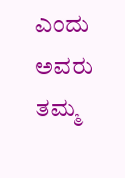ಎಂದು ಅವರು ತಮ್ಮ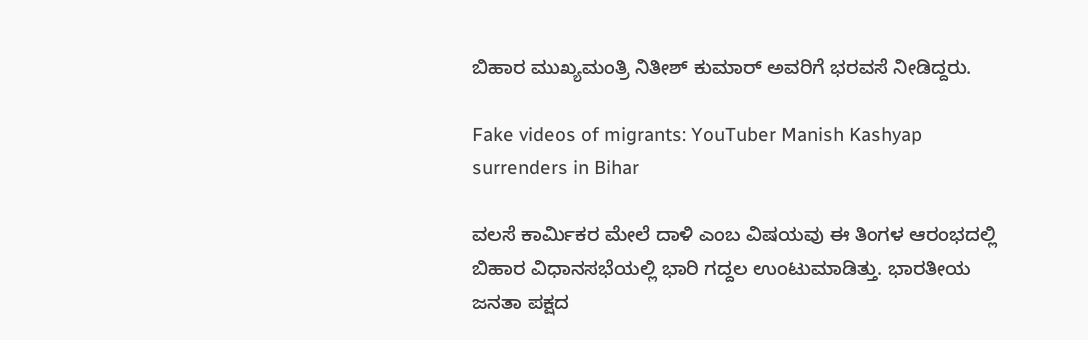ಬಿಹಾರ ಮುಖ್ಯಮಂತ್ರಿ ನಿತೀಶ್ ಕುಮಾರ್ ಅವರಿಗೆ ಭರವಸೆ ನೀಡಿದ್ದರು.

Fake videos of migrants: YouTuber Manish Kashyap surrenders in Bihar

ವಲಸೆ ಕಾರ್ಮಿಕರ ಮೇಲೆ ದಾಳಿ ಎಂಬ ವಿಷಯವು ಈ ತಿಂಗಳ ಆರಂಭದಲ್ಲಿ ಬಿಹಾರ ವಿಧಾನಸಭೆಯಲ್ಲಿ ಭಾರಿ ಗದ್ದಲ ಉಂಟುಮಾಡಿತ್ತು. ಭಾರತೀಯ ಜನತಾ ಪಕ್ಷದ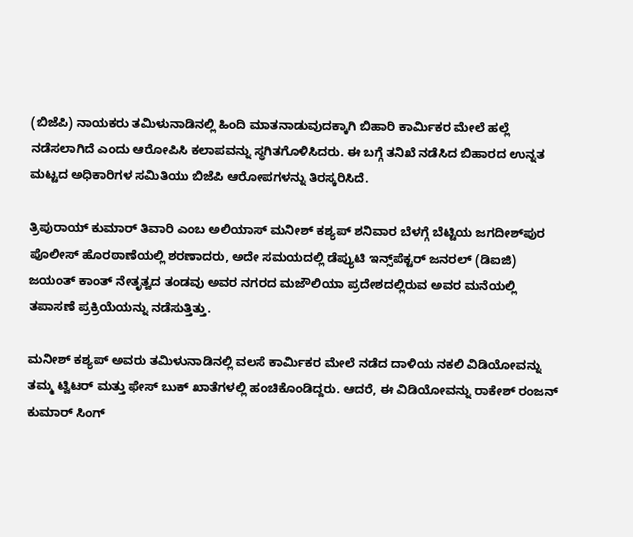(ಬಿಜೆಪಿ) ನಾಯಕರು ತಮಿಳುನಾಡಿನಲ್ಲಿ ಹಿಂದಿ ಮಾತನಾಡುವುದಕ್ಕಾಗಿ ಬಿಹಾರಿ ಕಾರ್ಮಿಕರ ಮೇಲೆ ಹಲ್ಲೆ ನಡೆಸಲಾಗಿದೆ ಎಂದು ಆರೋಪಿಸಿ ಕಲಾಪವನ್ನು ಸ್ಥಗಿತಗೊಳಿಸಿದರು. ಈ ಬಗ್ಗೆ ತನಿಖೆ ನಡೆಸಿದ ಬಿಹಾರದ ಉನ್ನತ ಮಟ್ಟದ ಅಧಿಕಾರಿಗಳ ಸಮಿತಿಯು ಬಿಜೆಪಿ ಆರೋಪಗಳನ್ನು ತಿರಸ್ಕರಿಸಿದೆ.

ತ್ರಿಪುರಾಯ್ ಕುಮಾರ್ ತಿವಾರಿ ಎಂಬ ಅಲಿಯಾಸ್ ಮನೀಶ್ ಕಶ್ಯಪ್ ಶನಿವಾರ ಬೆಳಗ್ಗೆ ಬೆಟ್ಟಿಯ ಜಗದೀಶ್‌ಪುರ ಪೊಲೀಸ್ ಹೊರಠಾಣೆಯಲ್ಲಿ ಶರಣಾದರು, ಅದೇ ಸಮಯದಲ್ಲಿ ಡೆಪ್ಯುಟಿ ಇನ್ಸ್‌ಪೆಕ್ಟರ್ ಜನರಲ್ (ಡಿಐಜಿ) ಜಯಂತ್ ಕಾಂತ್ ನೇತೃತ್ವದ ತಂಡವು ಅವರ ನಗರದ ಮಜೌಲಿಯಾ ಪ್ರದೇಶದಲ್ಲಿರುವ ಅವರ ಮನೆಯಲ್ಲಿ ತಪಾಸಣೆ ಪ್ರಕ್ರಿಯೆಯನ್ನು ನಡೆಸುತ್ತಿತ್ತು.

ಮನೀಶ್ ಕಶ್ಯಪ್ ಅವರು ತಮಿಳುನಾಡಿನಲ್ಲಿ ವಲಸೆ ಕಾರ್ಮಿಕರ ಮೇಲೆ ನಡೆದ ದಾಳಿಯ ನಕಲಿ ವಿಡಿಯೋವನ್ನು ತಮ್ಮ ಟ್ವಿಟರ್ ಮತ್ತು ಫೇಸ್ ಬುಕ್ ಖಾತೆಗಳಲ್ಲಿ ಹಂಚಿಕೊಂಡಿದ್ದರು. ಆದರೆ, ಈ ವಿಡಿಯೋವನ್ನು ರಾಕೇಶ್ ರಂಜನ್ ಕುಮಾರ್ ಸಿಂಗ್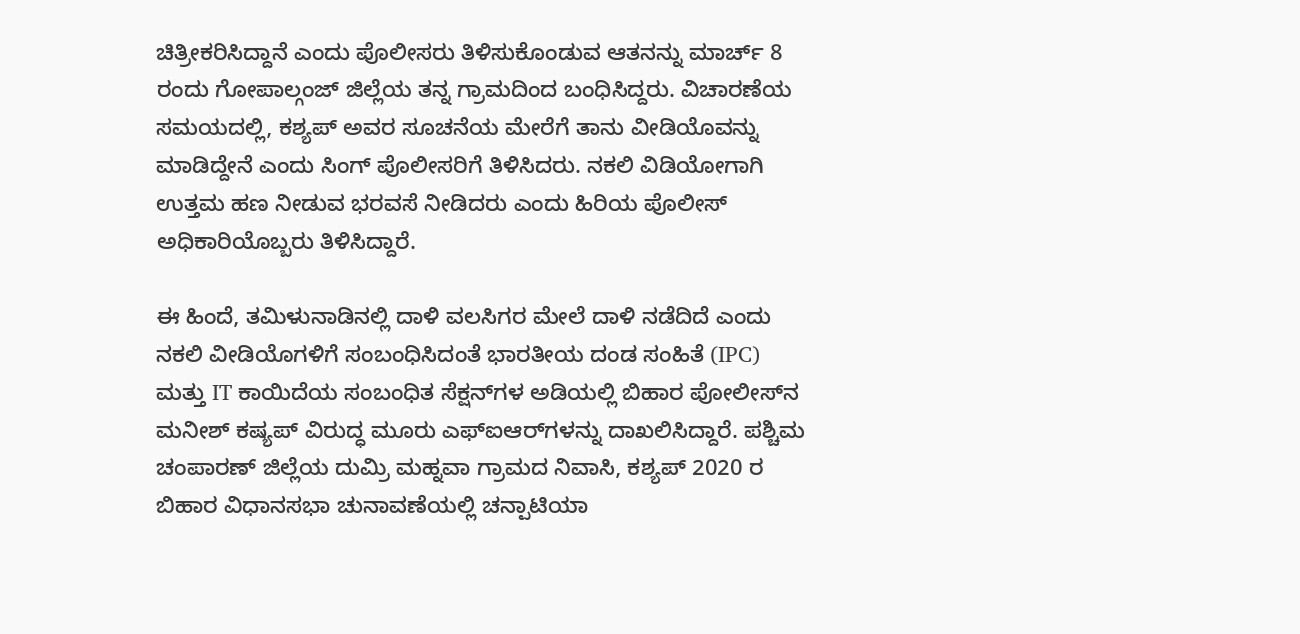ಚಿತ್ರೀಕರಿಸಿದ್ದಾನೆ ಎಂದು ಪೊಲೀಸರು ತಿಳಿಸುಕೊಂಡುವ ಆತನನ್ನು ಮಾರ್ಚ್ 8 ರಂದು ಗೋಪಾಲ್ಗಂಜ್ ಜಿಲ್ಲೆಯ ತನ್ನ ಗ್ರಾಮದಿಂದ ಬಂಧಿಸಿದ್ದರು. ವಿಚಾರಣೆಯ ಸಮಯದಲ್ಲಿ, ಕಶ್ಯಪ್ ಅವರ ಸೂಚನೆಯ ಮೇರೆಗೆ ತಾನು ವೀಡಿಯೊವನ್ನು ಮಾಡಿದ್ದೇನೆ ಎಂದು ಸಿಂಗ್ ಪೊಲೀಸರಿಗೆ ತಿಳಿಸಿದರು. ನಕಲಿ ವಿಡಿಯೋಗಾಗಿ ಉತ್ತಮ ಹಣ ನೀಡುವ ಭರವಸೆ ನೀಡಿದರು ಎಂದು ಹಿರಿಯ ಪೊಲೀಸ್ ಅಧಿಕಾರಿಯೊಬ್ಬರು ತಿಳಿಸಿದ್ದಾರೆ.

ಈ ಹಿಂದೆ, ತಮಿಳುನಾಡಿನಲ್ಲಿ ದಾಳಿ ವಲಸಿಗರ ಮೇಲೆ ದಾಳಿ ನಡೆದಿದೆ ಎಂದು ನಕಲಿ ವೀಡಿಯೊಗಳಿಗೆ ಸಂಬಂಧಿಸಿದಂತೆ ಭಾರತೀಯ ದಂಡ ಸಂಹಿತೆ (IPC) ಮತ್ತು IT ಕಾಯಿದೆಯ ಸಂಬಂಧಿತ ಸೆಕ್ಷನ್‌ಗಳ ಅಡಿಯಲ್ಲಿ ಬಿಹಾರ ಪೋಲೀಸ್‌ನ ಮನೀಶ್ ಕಷ್ಯಪ್ ವಿರುದ್ಧ ಮೂರು ಎಫ್‌ಐಆರ್‌ಗಳನ್ನು ದಾಖಲಿಸಿದ್ದಾರೆ. ಪಶ್ಚಿಮ ಚಂಪಾರಣ್ ಜಿಲ್ಲೆಯ ದುಮ್ರಿ ಮಹ್ನವಾ ಗ್ರಾಮದ ನಿವಾಸಿ, ಕಶ್ಯಪ್ 2020 ರ ಬಿಹಾರ ವಿಧಾನಸಭಾ ಚುನಾವಣೆಯಲ್ಲಿ ಚನ್ಪಾಟಿಯಾ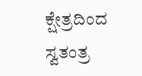ಕ್ಷೇತ್ರದಿಂದ ಸ್ವತಂತ್ರ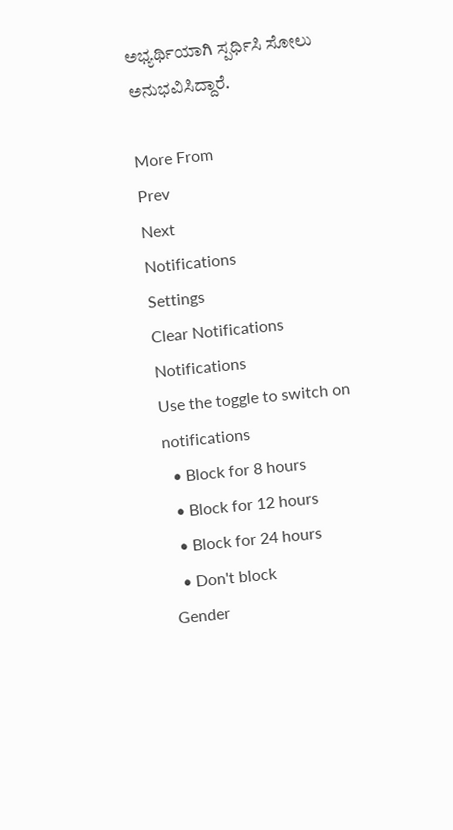ಅಭ್ಯರ್ಥಿಯಾಗಿ ಸ್ಪರ್ಧಿಸಿ ಸೋಲು ಅನುಭವಿಸಿದ್ದಾರೆ.

More From
Prev
Next
Notifications
Settings
Clear Notifications
Notifications
Use the toggle to switch on notifications
  • Block for 8 hours
  • Block for 12 hours
  • Block for 24 hours
  • Don't block
Gender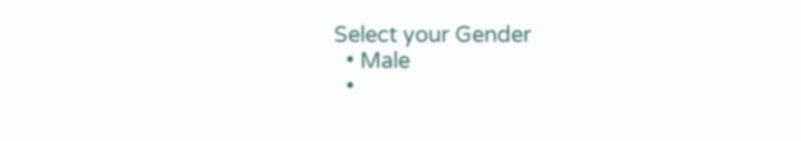Select your Gender
  • Male
  •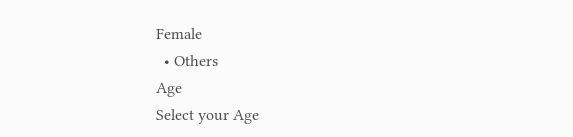Female
  • Others
Age
Select your Age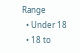Range
  • Under 18
  • 18 to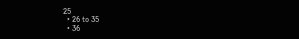25
  • 26 to 35
  • 36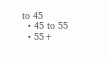to 45
  • 45 to 55
  • 55+